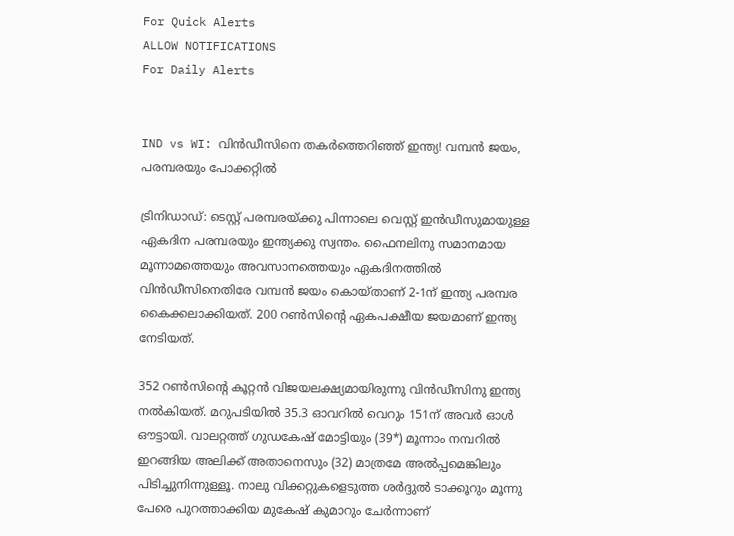For Quick Alerts
ALLOW NOTIFICATIONS
For Daily Alerts


IND vs WI: വിന്‍ഡീസിനെ തകര്‍ത്തെറിഞ്ഞ് ഇന്ത്യ! വമ്പന്‍ ജയം, പരമ്പരയും പോക്കറ്റില്‍

ട്രിനിഡാഡ്: ടെസ്റ്റ് പരമ്പരയ്ക്കു പിന്നാലെ വെസ്റ്റ് ഇന്‍ഡീസുമായുള്ള ഏകദിന പരമ്പരയും ഇന്ത്യക്കു സ്വന്തം. ഫൈനലിനു സമാനമായ മൂന്നാമത്തെയും അവസാനത്തെയും ഏകദിനത്തില്‍ വിന്‍ഡീസിനെതിരേ വമ്പന്‍ ജയം കൊയ്താണ് 2-1ന് ഇന്ത്യ പരമ്പര കൈക്കലാക്കിയത്. 200 റണ്‍സിന്റെ ഏകപക്ഷീയ ജയമാണ് ഇന്ത്യ നേടിയത്.

352 റണ്‍സിന്റെ കൂറ്റന്‍ വിജയലക്ഷ്യമായിരുന്നു വിന്‍ഡീസിനു ഇന്ത്യ നല്‍കിയത്. മറുപടിയില്‍ 35.3 ഓവറില്‍ വെറും 151ന് അവര്‍ ഓള്‍ ഔട്ടായി. വാലറ്റത്ത് ഗുഡകേഷ് മോട്ടിയും (39*) മൂന്നാം നമ്പറില്‍ ഇറങ്ങിയ അലിക്ക് അതാനെസും (32) മാത്രമേ അല്‍പ്പമെങ്കിലും പിടിച്ചുനിന്നുള്ളൂ. നാലു വിക്കറ്റുകളെടുത്ത ശര്‍ദ്ദുല്‍ ടാക്കൂറും മൂന്നു പേരെ പുറത്താക്കിയ മുകേഷ് കുമാറും ചേര്‍ന്നാണ്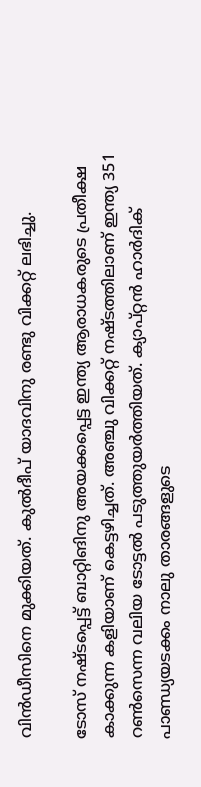വിന്‍ഡീസിനെ മുക്കിയത്. കുല്‍ദീപ് യാദവിനു രണ്ടു വിക്കറ്റ് ലഭിച്ചു.

ടോസ് നഷ്ടപ്പെട്ട് ബാറ്റിങിനു അയക്കപ്പെട്ട ഇന്ത്യ ആരാധകരുടെ പ്രതീക്ഷ കാക്കുന്ന കളിയാണ് കെട്ടഴിച്ചത്. അഞ്ചു വിക്കറ്റ് നഷ്ടത്തിലാണ് ഇന്ത്യ 351 റണ്‍സെന്ന വലിയ ടോട്ടല്‍ പടുത്തുയര്‍ത്തിയത്. ക്യാപ്റ്റന്‍ ഹാര്‍ദിക് പാണ്ഡ്യയടക്കം നാലു താരങ്ങളുടെ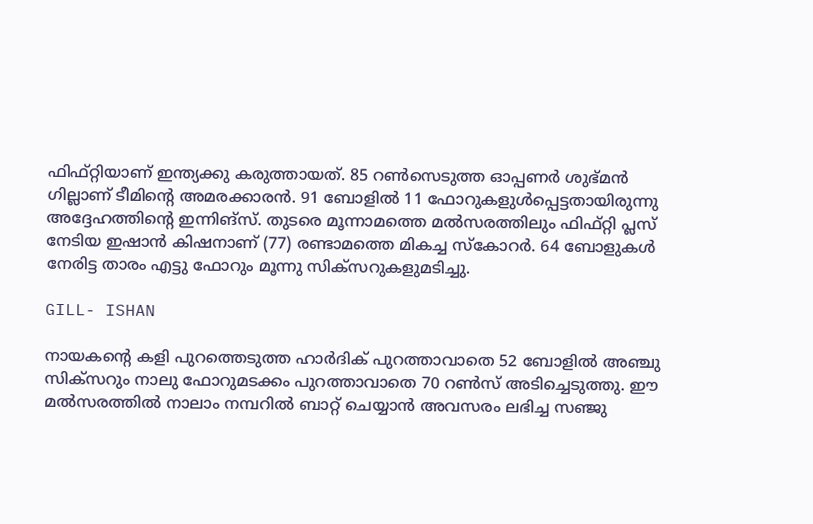ഫിഫ്റ്റിയാണ് ഇന്ത്യക്കു കരുത്തായത്. 85 റണ്‍സെടുത്ത ഓപ്പണര്‍ ശുഭ്മന്‍ ഗില്ലാണ് ടീമിന്റെ അമരക്കാരന്‍. 91 ബോളില്‍ 11 ഫോറുകളുള്‍പ്പെട്ടതായിരുന്നു അദ്ദേഹത്തിന്റെ ഇന്നിങ്‌സ്. തുടരെ മൂന്നാമത്തെ മല്‍സരത്തിലും ഫിഫ്റ്റി പ്ലസ് നേടിയ ഇഷാന്‍ കിഷനാണ് (77) രണ്ടാമത്തെ മികച്ച സ്‌കോറര്‍. 64 ബോളുകള്‍ നേരിട്ട താരം എട്ടു ഫോറും മൂന്നു സിക്‌സറുകളുമടിച്ചു.

GILL- ISHAN

നായകന്റെ കളി പുറത്തെടുത്ത ഹാര്‍ദിക് പുറത്താവാതെ 52 ബോളില്‍ അഞ്ചു സിക്‌സറും നാലു ഫോറുമടക്കം പുറത്താവാതെ 70 റണ്‍സ് അടിച്ചെടുത്തു. ഈ മല്‍സരത്തില്‍ നാലാം നമ്പറില്‍ ബാറ്റ് ചെയ്യാന്‍ അവസരം ലഭിച്ച സഞ്ജു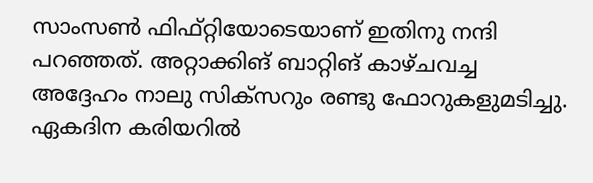സാംസണ്‍ ഫിഫ്റ്റിയോടെയാണ് ഇതിനു നന്ദി പറഞ്ഞത്. അറ്റാക്കിങ് ബാറ്റിങ് കാഴ്ചവച്ച അദ്ദേഹം നാലു സിക്‌സറും രണ്ടു ഫോറുകളുമടിച്ചു. ഏകദിന കരിയറില്‍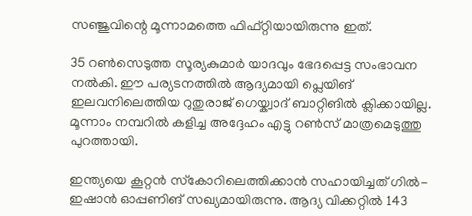സഞ്ജുവിന്റെ മൂന്നാമത്തെ ഫിഫ്റ്റിയായിരുന്നു ഇത്.

35 റണ്‍സെടുത്ത സൂര്യകുമാര്‍ യാദവും ഭേദപ്പെട്ട സംഭാവന നല്‍കി. ഈ പര്യടനത്തില്‍ ആദ്യമായി പ്ലെയിങ് ഇലവനിലെത്തിയ റുതുരാജ് ഗെയ്ക്വാദ് ബാറ്റിങില്‍ ക്ലിക്കായില്ല. മൂന്നാം നമ്പറില്‍ കളിച്ച അദ്ദേഹം എട്ടു റണ്‍സ് മാത്രമെടുത്തു പുറത്തായി.

ഇന്ത്യയെ കൂറ്റന്‍ സ്‌കോറിലെത്തിക്കാന്‍ സഹായിച്ചത് ഗില്‍- ഇഷാന്‍ ഓപ്പണിങ് സഖ്യമായിരുന്നു. ആദ്യ വിക്കറ്റില്‍ 143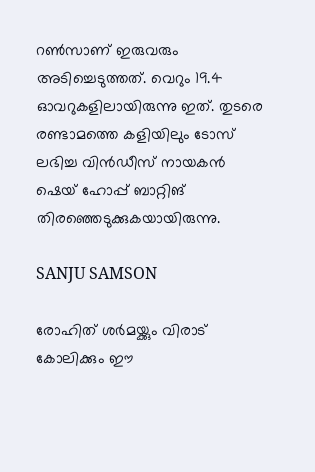റണ്‍സാണ് ഇരുവരും അടിച്ചെടുത്തത്. വെറും 19.4 ഓവറുകളിലായിരുന്നു ഇത്. തുടരെ രണ്ടാമത്തെ കളിയിലും ടോസ് ലഭിച്ച വിന്‍ഡീസ് നായകന്‍ ഷെയ് ഹോപ്പ് ബാറ്റിങ് തിരഞ്ഞെടുക്കുകയായിരുന്നു.

SANJU SAMSON

രോഹിത് ശര്‍മയ്ക്കും വിരാട് കോലിക്കും ഈ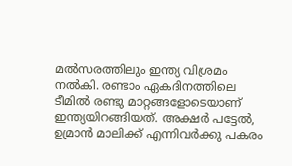മല്‍സരത്തിലും ഇന്ത്യ വിശ്രമം നല്‍കി. രണ്ടാം ഏകദിനത്തിലെ ടീമില്‍ രണ്ടു മാറ്റങ്ങളോടെയാണ് ഇന്ത്യയിറങ്ങിയത്. അക്ഷര്‍ പട്ടേല്‍, ഉമ്രാന്‍ മാലിക്ക് എന്നിവര്‍ക്കു പകരം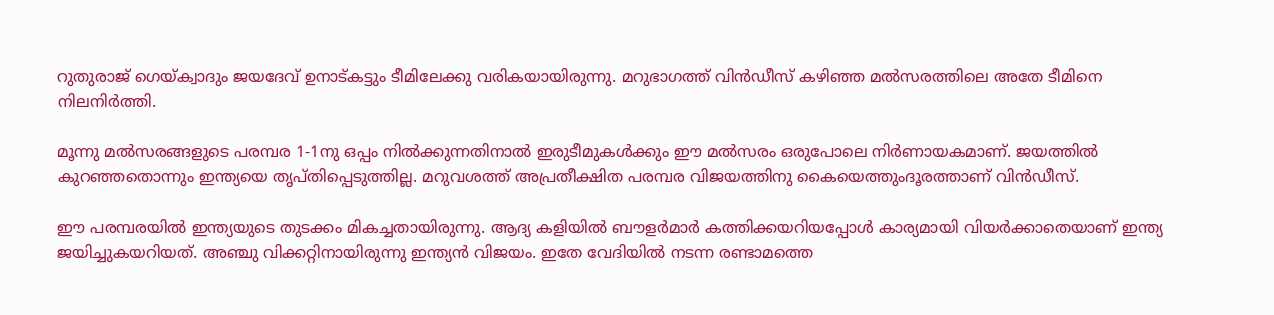റുതുരാജ് ഗെയ്ക്വാദും ജയദേവ് ഉനാട്കട്ടും ടീമിലേക്കു വരികയായിരുന്നു. മറുഭാഗത്ത് വിന്‍ഡീസ് കഴിഞ്ഞ മല്‍സരത്തിലെ അതേ ടീമിനെ നിലനിര്‍ത്തി.

മൂന്നു മല്‍സരങ്ങളുടെ പരമ്പര 1-1നു ഒപ്പം നില്‍ക്കുന്നതിനാല്‍ ഇരുടീമുകള്‍ക്കും ഈ മല്‍സരം ഒരുപോലെ നിര്‍ണായകമാണ്. ജയത്തില്‍ കുറഞ്ഞതൊന്നും ഇന്ത്യയെ തൃപ്തിപ്പെടുത്തില്ല. മറുവശത്ത് അപ്രതീക്ഷിത പരമ്പര വിജയത്തിനു കൈയെത്തുംദൂരത്താണ് വിന്‍ഡീസ്.

ഈ പരമ്പരയില്‍ ഇന്ത്യയുടെ തുടക്കം മികച്ചതായിരുന്നു. ആദ്യ കളിയില്‍ ബൗളര്‍മാര്‍ കത്തിക്കയറിയപ്പോള്‍ കാര്യമായി വിയര്‍ക്കാതെയാണ് ഇന്ത്യ ജയിച്ചുകയറിയത്. അഞ്ചു വിക്കറ്റിനായിരുന്നു ഇന്ത്യന്‍ വിജയം. ഇതേ വേദിയില്‍ നടന്ന രണ്ടാമത്തെ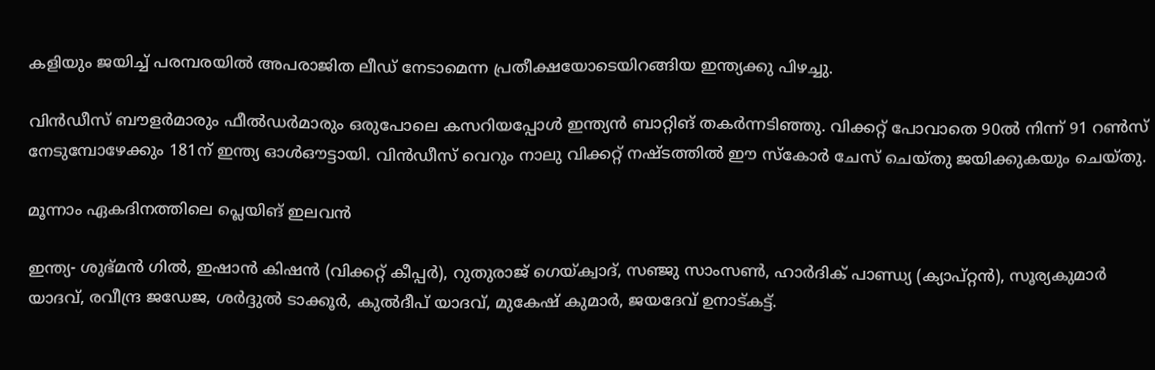കളിയും ജയിച്ച് പരമ്പരയില്‍ അപരാജിത ലീഡ് നേടാമെന്ന പ്രതീക്ഷയോടെയിറങ്ങിയ ഇന്ത്യക്കു പിഴച്ചു.

വിന്‍ഡീസ് ബൗളര്‍മാരും ഫീല്‍ഡര്‍മാരും ഒരുപോലെ കസറിയപ്പോള്‍ ഇന്ത്യന്‍ ബാറ്റിങ് തകര്‍ന്നടിഞ്ഞു. വിക്കറ്റ് പോവാതെ 90ല്‍ നിന്ന് 91 റണ്‍സ് നേടുമ്പോഴേക്കും 181ന് ഇന്ത്യ ഓള്‍ഔട്ടായി. വിന്‍ഡീസ് വെറും നാലു വിക്കറ്റ് നഷ്ടത്തില്‍ ഈ സ്‌കോര്‍ ചേസ് ചെയ്തു ജയിക്കുകയും ചെയ്തു.

മൂന്നാം ഏകദിനത്തിലെ പ്ലെയിങ് ഇലവന്‍

ഇന്ത്യ- ശുഭ്മന്‍ ഗില്‍, ഇഷാന്‍ കിഷന്‍ (വിക്കറ്റ് കീപ്പര്‍), റുതുരാജ് ഗെയ്ക്വാദ്, സഞ്ജു സാംസണ്‍, ഹാര്‍ദിക് പാണ്ഡ്യ (ക്യാപ്റ്റന്‍), സൂര്യകുമാര്‍ യാദവ്, രവീന്ദ്ര ജഡേജ, ശര്‍ദ്ദുല്‍ ടാക്കൂര്‍, കുല്‍ദീപ് യാദവ്, മുകേഷ് കുമാര്‍, ജയദേവ് ഉനാട്കട്ട്.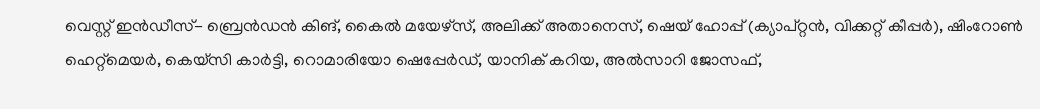വെസ്റ്റ് ഇന്‍ഡീസ്- ബ്രെന്‍ഡന്‍ കിങ്, കൈല്‍ മയേഴ്‌സ്, അലിക്ക് അതാനെസ്, ഷെയ് ഹോപ്പ് (ക്യാപ്റ്റന്‍, വിക്കറ്റ് കീപ്പര്‍), ഷിംറോണ്‍ ഹെറ്റ്‌മെയര്‍, കെയ്‌സി കാര്‍ട്ടി, റൊമാരിയോ ഷെപ്പേര്‍ഡ്, യാനിക് കറിയ, അല്‍സാറി ജോസഫ്,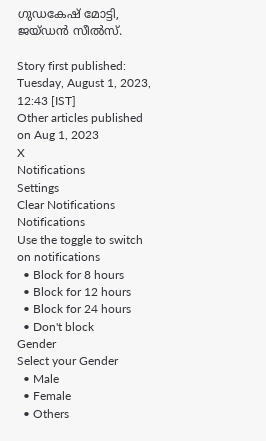ഗുഡകേഷ് മോട്ടി, ജയ്ഡന്‍ സീല്‍സ്.

Story first published: Tuesday, August 1, 2023, 12:43 [IST]
Other articles published on Aug 1, 2023
X
Notifications
Settings
Clear Notifications
Notifications
Use the toggle to switch on notifications
  • Block for 8 hours
  • Block for 12 hours
  • Block for 24 hours
  • Don't block
Gender
Select your Gender
  • Male
  • Female
  • Others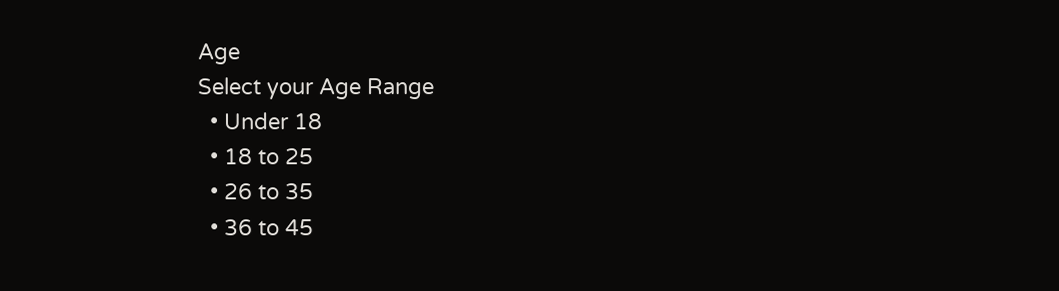Age
Select your Age Range
  • Under 18
  • 18 to 25
  • 26 to 35
  • 36 to 45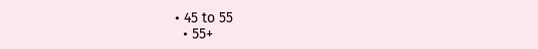• 45 to 55
  • 55+